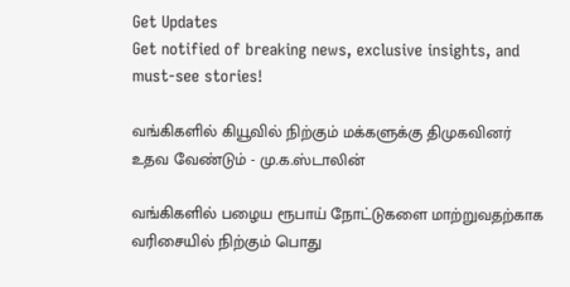Get Updates
Get notified of breaking news, exclusive insights, and must-see stories!

வங்கிகளில் கியூவில் நிற்கும் மக்களுக்கு திமுகவினர் உதவ வேண்டும் - மு.க.ஸ்டாலின்

வங்கிகளில் பழைய ரூபாய் நோட்டுகளை மாற்றுவதற்காக வரிசையில் நிற்கும் பொது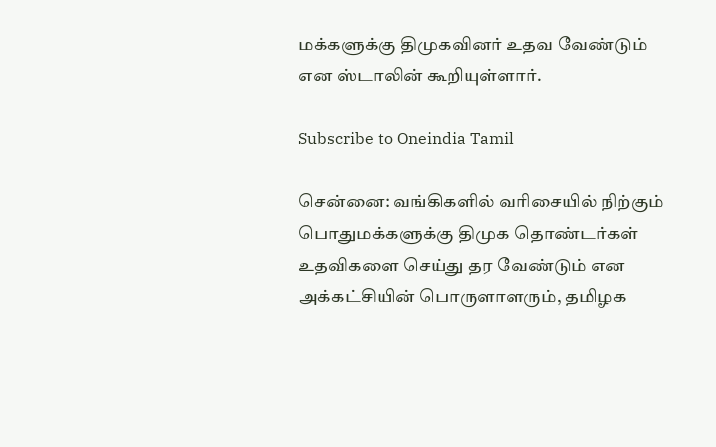மக்களுக்கு திமுகவினர் உதவ வேண்டும் என ஸ்டாலின் கூறியுள்ளார்.

Subscribe to Oneindia Tamil

சென்னை: வங்கிகளில் வரிசையில் நிற்கும் பொதுமக்களுக்கு திமுக தொண்டர்கள் உதவிகளை செய்து தர வேண்டும் என அக்கட்சியின் பொருளாளரும், தமிழக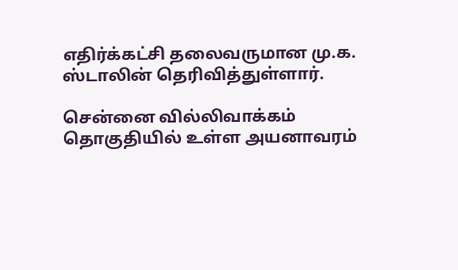எதிர்க்கட்சி தலைவருமான மு.க. ஸ்டாலின் தெரிவித்துள்ளார்.

சென்னை வில்லிவாக்கம் தொகுதியில் உள்ள அயனாவரம்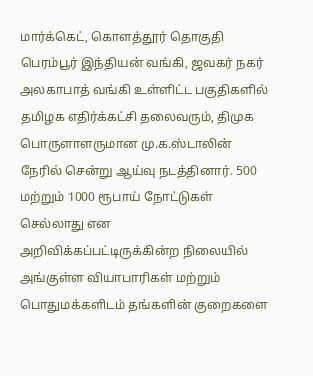மார்க்கெட், கொளத்தூர் தொகுதி பெரம்பூர் இந்தியன் வங்கி, ஜவகர் நகர் அலகாபாத் வங்கி உள்ளிட்ட பகுதிகளில் தமிழக எதிர்க்கட்சி தலைவரும், திமுக பொருளாளருமான மு.க.ஸ்டாலின் நேரில் சென்று ஆய்வு நடத்தினார். 500 மற்றும் 1000 ரூபாய் நோட்டுகள் செல்லாது என அறிவிக்கப்பட்டிருக்கின்ற நிலையில் அங்குள்ள வியாபாரிகள் மற்றும் பொதுமக்களிடம் தங்களின் குறைகளை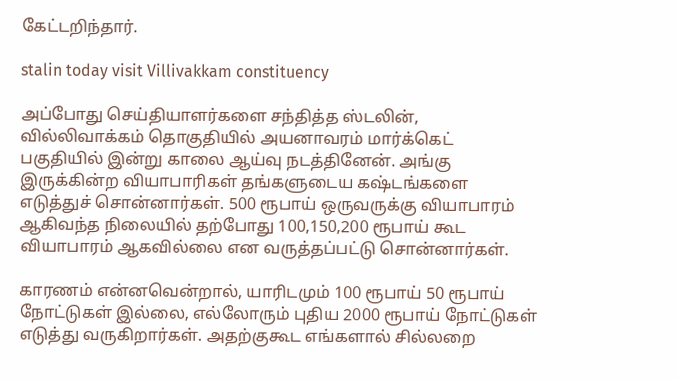கேட்டறிந்தார்.

stalin today visit Villivakkam constituency

அப்போது செய்தியாளர்களை சந்தித்த ஸ்டலின், வில்லிவாக்கம் தொகுதியில் அயனாவரம் மார்க்கெட் பகுதியில் இன்று காலை ஆய்வு நடத்தினேன். அங்கு இருக்கின்ற வியாபாரிகள் தங்களுடைய கஷ்டங்களை எடுத்துச் சொன்னார்கள். 500 ரூபாய் ஒருவருக்கு வியாபாரம் ஆகிவந்த நிலையில் தற்போது 100,150,200 ரூபாய் கூட வியாபாரம் ஆகவில்லை என வருத்தப்பட்டு சொன்னார்கள்.

காரணம் என்னவென்றால், யாரிடமும் 100 ரூபாய் 50 ரூபாய் நோட்டுகள் இல்லை, எல்லோரும் புதிய 2000 ரூபாய் நோட்டுகள் எடுத்து வருகிறார்கள். அதற்குகூட எங்களால் சில்லறை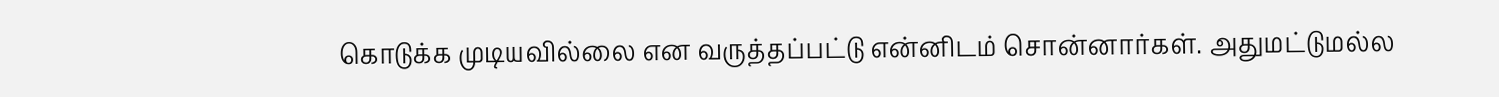கொடுக்க முடியவில்லை என வருத்தப்பட்டு என்னிடம் சொன்னார்கள். அதுமட்டுமல்ல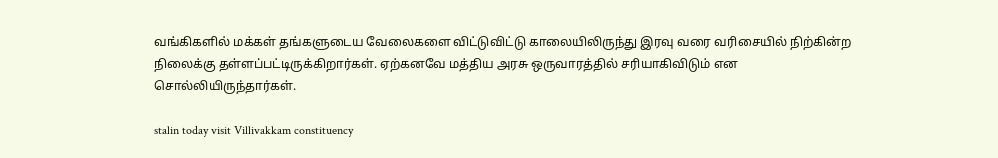வங்கிகளில் மக்கள் தங்களுடைய வேலைகளை விட்டுவிட்டு காலையிலிருந்து இரவு வரை வரிசையில் நிற்கின்ற நிலைக்கு தள்ளப்பட்டிருக்கிறார்கள். ஏற்கனவே மத்திய அரசு ஒருவாரத்தில் சரியாகிவிடும் என சொல்லியிருந்தார்கள்.

stalin today visit Villivakkam constituency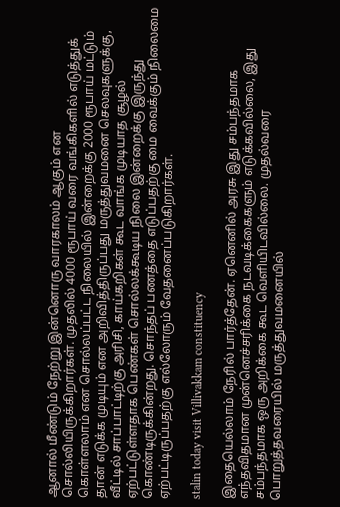ஆனால் மீண்டும் நேற்று இன்னொரு வாரகாலம் ஆகும் என சொல்லியிருக்கிறார்கள். முதலில் 4000 ரூபாய் வரை வங்கிகளில் எடுத்துக் கொள்ளலாம் என சொல்லப்பட்ட நிலையில் இன்றைக்கு 2000 ரூபாய் மட்டும் தான் எடுக்க முடியும் என அறிவித்திருப்பது மருத்துவமனை செலவுகளுக்கு, வீட்டில் சாப்பாட்டிற்கு அரிசி, காய்கறிகள் கூட வாங்க முடியாத சூழல் ஏற்பட்டுள்ளதாக பெண்கள் சொல்லக்கூடிய நிலை இன்றைக்கு இருந்து கொண்டிருக்கின்றது. சொந்தப் பணத்தை எடுப்பதற்கு மை வைக்கும் நிலைமை ஏற்பட்டிருப்பதற்கு எல்லோரும் வேதனைப்படுகிறார்கள்.

stalin today visit Villivakkam constituency

இதையெல்லாம் நேரில் பார்த்தேன். ஏனெனில் அரசு இது சம்பந்தமாக எந்தவிதமான முன்னெச்சரிக்கை நடவடிக்கைகளும் எடுக்கவில்லை, இது சம்பந்தமாக ஒரு அறிக்கை கூட வெளியிடவில்லை. முதல்வரை பொறுத்தவரையில் மருத்துவமனையில்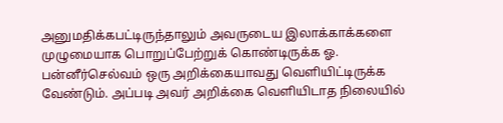அனுமதிக்கபட்டிருந்தாலும் அவருடைய இலாக்காக்களை முழுமையாக பொறுப்பேற்றுக் கொண்டிருக்க ஓ. பன்னீர்செல்வம் ஒரு அறிக்கையாவது வெளியிட்டிருக்க வேண்டும். அப்படி அவர் அறிக்கை வெளியிடாத நிலையில்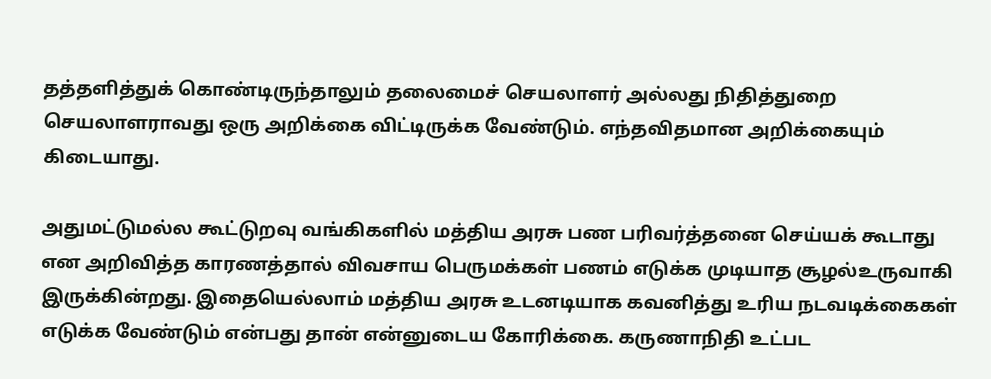தத்தளித்துக் கொண்டிருந்தாலும் தலைமைச் செயலாளர் அல்லது நிதித்துறை செயலாளராவது ஒரு அறிக்கை விட்டிருக்க வேண்டும். எந்தவிதமான அறிக்கையும் கிடையாது.

அதுமட்டுமல்ல கூட்டுறவு வங்கிகளில் மத்திய அரசு பண பரிவர்த்தனை செய்யக் கூடாது என அறிவித்த காரணத்தால் விவசாய பெருமக்கள் பணம் எடுக்க முடியாத சூழல்உருவாகி இருக்கின்றது. இதையெல்லாம் மத்திய அரசு உடனடியாக கவனித்து உரிய நடவடிக்கைகள் எடுக்க வேண்டும் என்பது தான் என்னுடைய கோரிக்கை. கருணாநிதி உட்பட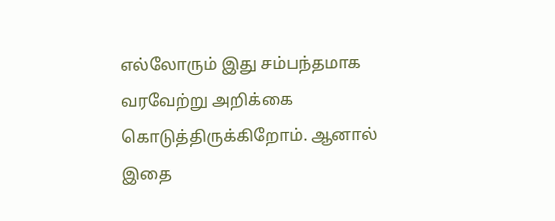எல்லோரும் இது சம்பந்தமாக வரவேற்று அறிக்கை கொடுத்திருக்கிறோம். ஆனால் இதை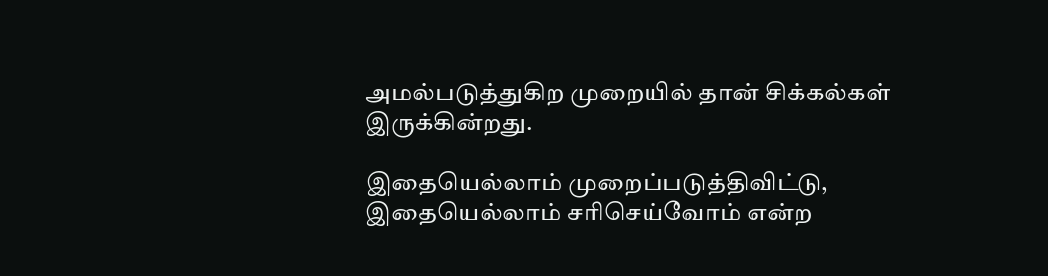அமல்படுத்துகிற முறையில் தான் சிக்கல்கள் இருக்கின்றது.

இதையெல்லாம் முறைப்படுத்திவிட்டு, இதையெல்லாம் சரிசெய்வோம் என்ற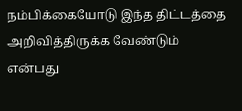நம்பிக்கையோடு இந்த திட்டத்தை அறிவித்திருக்க வேண்டும் என்பது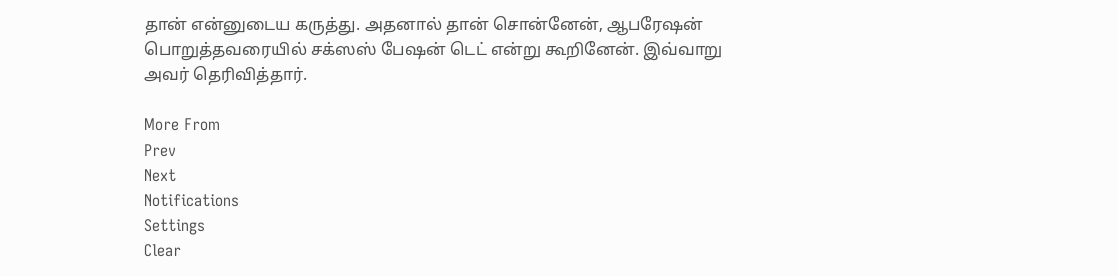தான் என்னுடைய கருத்து. அதனால் தான் சொன்னேன், ஆபரேஷன் பொறுத்தவரையில் சக்ஸஸ் பேஷன் டெட் என்று கூறினேன். இவ்வாறு அவர் தெரிவித்தார்.

More From
Prev
Next
Notifications
Settings
Clear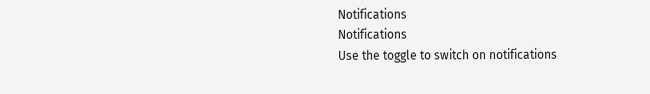Notifications
Notifications
Use the toggle to switch on notifications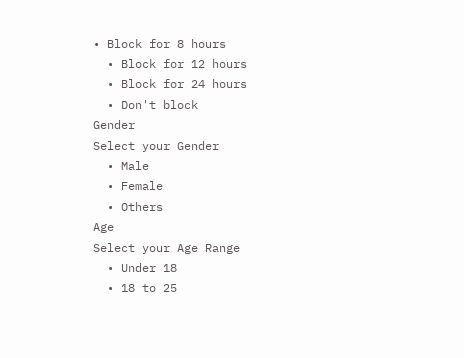• Block for 8 hours
  • Block for 12 hours
  • Block for 24 hours
  • Don't block
Gender
Select your Gender
  • Male
  • Female
  • Others
Age
Select your Age Range
  • Under 18
  • 18 to 25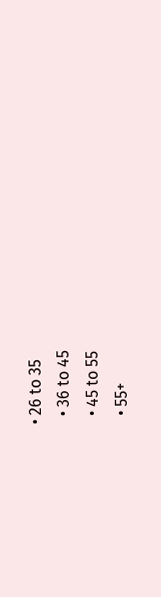• 26 to 35
  • 36 to 45
  • 45 to 55
  • 55+